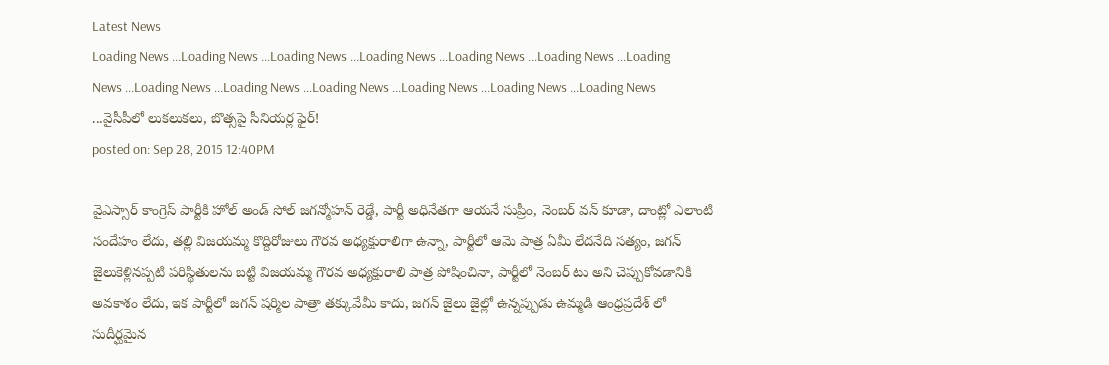Latest News
Loading News ...Loading News ...Loading News ...Loading News ...Loading News ...Loading News ...Loading News ...Loading News ...Loading News ...Loading News ...Loading News ...Loading News ...Loading News ...వైసీపీలో లుకలుకలు, బొత్సపై సీనియర్ల ఫైర్!
posted on: Sep 28, 2015 12:40PM

వైఎస్సార్ కాంగ్రెస్ పార్టీకి హోల్ అండ్ సోల్ జగన్మోహన్ రెడ్డే, పార్టీ అధినేతగా ఆయనే సుప్రీం, నెంబర్ వన్ కూడా, దాంట్లో ఎలాంటి సందేహం లేదు, తల్లి విజయమ్మ కొద్దిరోజులు గౌరవ అధ్యక్షురాలిగా ఉన్నా, పార్టీలో ఆమె పాత్ర ఏమీ లేదనేది సత్యం, జగన్ జైలుకెళ్లినప్పటి పరిస్థితులను బట్టి విజయమ్మ గౌరవ అధ్యక్షురాలి పాత్ర పోషించినా, పార్టీలో నెంబర్ టు అని చెప్పుకోవడానికి అవకాశం లేదు, ఇక పార్టీలో జగన్ షర్మిల పాత్రా తక్కువేమీ కాదు, జగన్ జైలు జైల్లో ఉన్నప్పుడు ఉమ్మడి ఆంధ్రప్రదేశ్ లో సుదీర్ఘమైన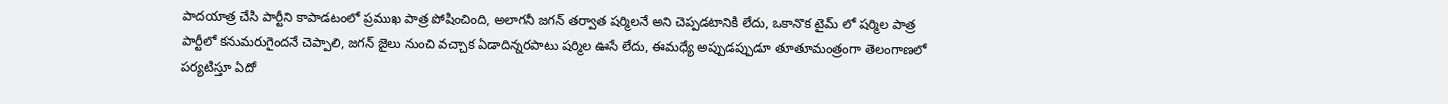పాదయాత్ర చేసి పార్టీని కాపాడటంలో ప్రముఖ పాత్ర పోషించింది, అలాగనీ జగన్ తర్వాత షర్మిలనే అని చెప్పడటానికి లేదు, ఒకానొక టైమ్ లో షర్మిల పాత్ర పార్టీలో కనుమరుగైందనే చెప్పాలి, జగన్ జైలు నుంచి వచ్చాక ఏడాదిన్నరపాటు షర్మిల ఊసే లేదు, ఈమధ్యే అప్పుడప్పుడూ తూతూమంత్రంగా తెలంగాణలో పర్యటిస్తూ ఏదో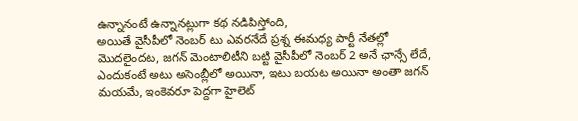ఉన్నానంటే ఉన్నానట్లుగా కథ నడిపిస్తోంది,
అయితే వైసీపీలో నెంబర్ టు ఎవరనేదే ప్రశ్న ఈమధ్య పార్టీ నేతల్లో మొదలైందట, జగన్ మెంటాలిటీని బట్టి వైసీపీలో నెంబర్ 2 అనే ఛాన్సే లేదే, ఎందుకంటే అటు అసెంబ్లీలో అయినా, ఇటు బయట అయినా అంతా జగన్ మయమే, ఇంకెవరూ పెద్దగా హైలెట్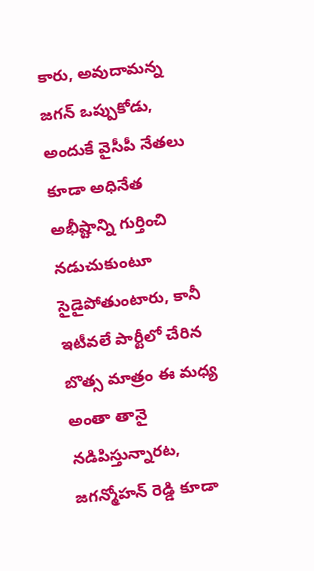కారు, అవుదామన్న జగన్ ఒప్పుకోడు, అందుకే వైసీపీ నేతలు కూడా అధినేత అభీష్టాన్ని గుర్తించి నడుచుకుంటూ సైడైపోతుంటారు, కానీ ఇటీవలే పార్టీలో చేరిన బొత్స మాత్రం ఈ మధ్య అంతా తానై నడిపిస్తున్నారట, జగన్మోహన్ రెడ్డి కూడా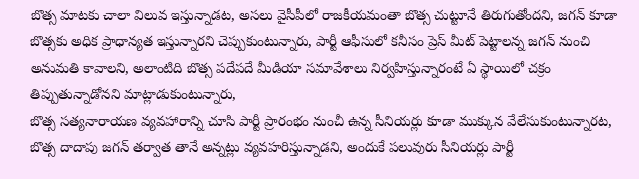బొత్స మాటకు చాలా విలువ ఇస్తున్నాడట, అసలు వైసీపీలో రాజకీయమంతా బొత్స చుట్టూనే తిరుగుతోందని, జగన్ కూడా బొత్సకు అధిక ప్రాధాన్యత ఇస్తున్నారని చెప్పుకుంటున్నారు, పార్టీ ఆఫీసులో కనీసం ప్రెస్ మీట్ పెట్టాలన్న జగన్ నుంచి అనుమతి కావాలని, అలాంటిది బొత్స పదేపదే మీడియా సమావేశాలు నిర్వహిస్తున్నారంటే ఏ స్థాయిలో చక్రం తిప్పుతున్నాడోనని మాట్లాడుకుంటున్నారు,
బొత్స సత్యనారాయణ వ్యవహారాన్ని చూసి పార్టీ ప్రారంభం నుంచీ ఉన్న సీనియర్లు కూడా ముక్కున వేలేసుకుంటున్నారట, బొత్స దాదాపు జగన్ తర్వాత తానే అన్నట్లు వ్యవహరిస్తున్నాడని, అందుకే పలువురు సీనియర్లు పార్టీ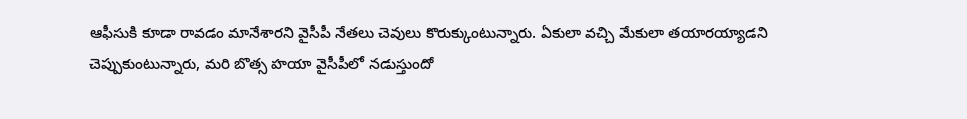ఆఫీసుకి కూడా రావడం మానేశారని వైసీపీ నేతలు చెవులు కొరుక్కుంటున్నారు. ఏకులా వచ్చి మేకులా తయారయ్యాడని చెప్పుకుంటున్నారు, మరి బొత్స హయా వైసీపీలో నడుస్తుందో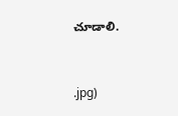చూడాలి.


.jpg)